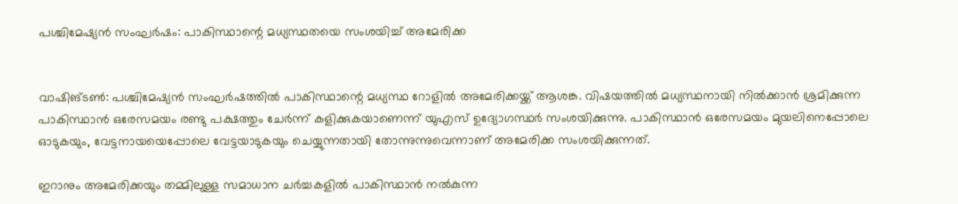പശ്ചിമേഷ്യന്‍ സംഘര്‍ഷം: പാകിസ്ഥാന്റെ മധ്യസ്ഥതയെ സംശയിച്ച് അമേരിക്ക


വാഷിങ്ടണ്‍: പശ്ചിമേഷ്യന്‍ സംഘര്‍ഷത്തില്‍ പാകിസ്ഥാന്റെ മധ്യസ്ഥ റോളില്‍ അമേരിക്കയ്ക്ക് ആശങ്ക. വിഷയത്തില്‍ മധ്യസ്ഥനായി നില്‍ക്കാന്‍ ശ്രമിക്കുന്ന പാകിസ്ഥാന്‍ ഒരേസമയം രണ്ടു പക്ഷത്തും ചേര്‍ന്ന് കളിക്കുകയാണെന്ന് യുഎസ് ഉദ്യോഗസ്ഥര്‍ സംശയിക്കുന്നു. പാകിസ്ഥാന്‍ ഒരേസമയം മുയലിനെപ്പോലെ ഓടുകയും, വേട്ടനായയെപ്പോലെ വേട്ടയാടുകയും ചെയ്യുന്നതായി തോന്നുന്നുവെന്നാണ് അമേരിക്ക സംശയിക്കുന്നത്.

ഇറാനും അമേരിക്കയും തമ്മിലുള്ള സമാധാന ചര്‍ച്ചകളില്‍ പാകിസ്ഥാന്‍ നല്‍കുന്ന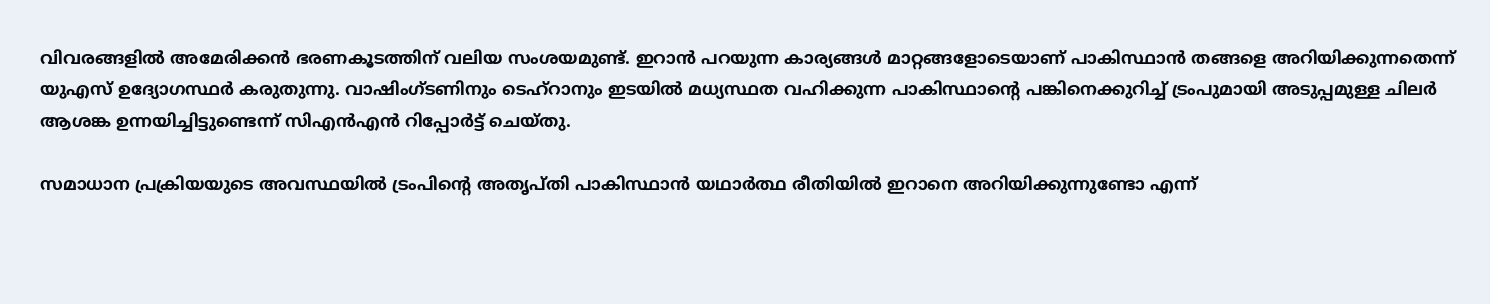വിവരങ്ങളില്‍ അമേരിക്കന്‍ ഭരണകൂടത്തിന് വലിയ സംശയമുണ്ട്. ഇറാന്‍ പറയുന്ന കാര്യങ്ങള്‍ മാറ്റങ്ങളോടെയാണ് പാകിസ്ഥാന്‍ തങ്ങളെ അറിയിക്കുന്നതെന്ന് യുഎസ് ഉദ്യോഗസ്ഥര്‍ കരുതുന്നു. വാഷിംഗ്ടണിനും ടെഹ്റാനും ഇടയില്‍ മധ്യസ്ഥത വഹിക്കുന്ന പാകിസ്ഥാന്റെ പങ്കിനെക്കുറിച്ച് ട്രംപുമായി അടുപ്പമുള്ള ചിലര്‍ ആശങ്ക ഉന്നയിച്ചിട്ടുണ്ടെന്ന് സിഎന്‍എന്‍ റിപ്പോര്‍ട്ട് ചെയ്തു.

സമാധാന പ്രക്രിയയുടെ അവസ്ഥയില്‍ ട്രംപിന്റെ അതൃപ്തി പാകിസ്ഥാന്‍ യഥാര്‍ത്ഥ രീതിയില്‍ ഇറാനെ അറിയിക്കുന്നുണ്ടോ എന്ന്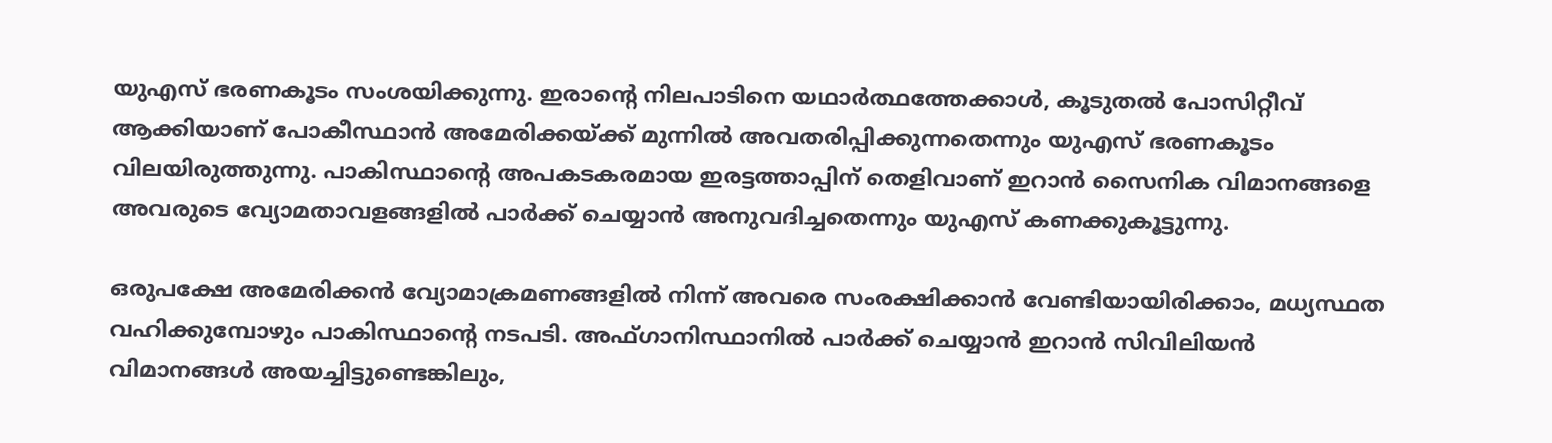യുഎസ് ഭരണകൂടം സംശയിക്കുന്നു. ഇരാന്റെ നിലപാടിനെ യഥാര്‍ത്ഥത്തേക്കാള്‍, കൂടുതല്‍ പോസിറ്റീവ് ആക്കിയാണ് പോകീസ്ഥാന്‍ അമേരിക്കയ്ക്ക് മുന്നില്‍ അവതരിപ്പിക്കുന്നതെന്നും യുഎസ് ഭരണകൂടം വിലയിരുത്തുന്നു. പാകിസ്ഥാന്റെ അപകടകരമായ ഇരട്ടത്താപ്പിന് തെളിവാണ് ഇറാന്‍ സൈനിക വിമാനങ്ങളെ അവരുടെ വ്യോമതാവളങ്ങളില്‍ പാര്‍ക്ക് ചെയ്യാന്‍ അനുവദിച്ചതെന്നും യുഎസ് കണക്കുകൂട്ടുന്നു.

ഒരുപക്ഷേ അമേരിക്കന്‍ വ്യോമാക്രമണങ്ങളില്‍ നിന്ന് അവരെ സംരക്ഷിക്കാന്‍ വേണ്ടിയായിരിക്കാം, മധ്യസ്ഥത വഹിക്കുമ്പോഴും പാകിസ്ഥാന്റെ നടപടി. അഫ്ഗാനിസ്ഥാനില്‍ പാര്‍ക്ക് ചെയ്യാന്‍ ഇറാന്‍ സിവിലിയന്‍ വിമാനങ്ങള്‍ അയച്ചിട്ടുണ്ടെങ്കിലും,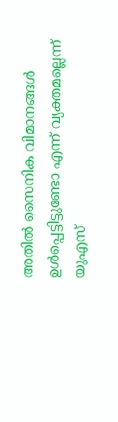അതില്‍ സൈനിക വിമാനങ്ങള്‍ ഉള്‍പ്പെട്ടിട്ടുണ്ടോ എന്ന് വ്യക്തമല്ലെന്ന് യുഎസ്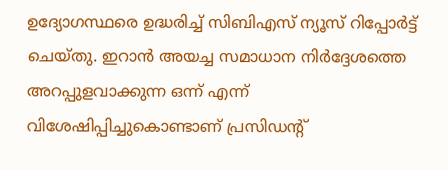ഉദ്യോഗസ്ഥരെ ഉദ്ധരിച്ച് സിബിഎസ് ന്യൂസ് റിപ്പോര്‍ട്ട് ചെയ്തു. ഇറാന്‍ അയച്ച സമാധാന നിര്‍ദ്ദേശത്തെ അറപ്പുളവാക്കുന്ന ഒന്ന് എന്ന് വിശേഷിപ്പിച്ചുകൊണ്ടാണ് പ്രസിഡന്റ്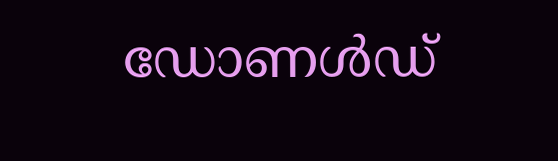ഡോണള്‍ഡ്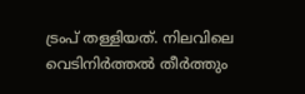ട്രംപ് തള്ളിയത്. നിലവിലെ വെടിനിര്‍ത്തല്‍ തീര്‍ത്തും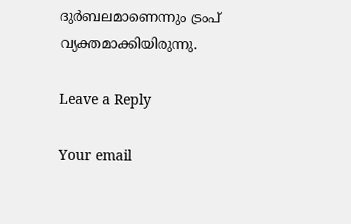ദുര്‍ബലമാണെന്നും ട്രംപ് വ്യക്തമാക്കിയിരുന്നു.

Leave a Reply

Your email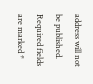address will not be published. Required fields are marked *